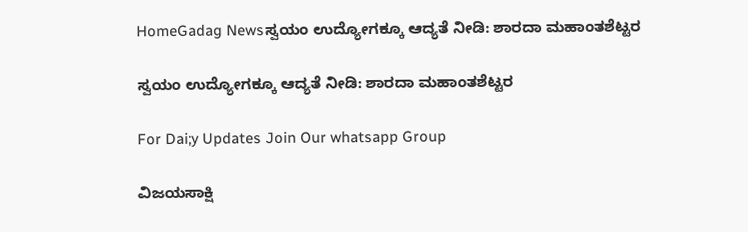HomeGadag Newsಸ್ವಯಂ ಉದ್ಯೋಗಕ್ಕೂ ಆದ್ಯತೆ ನೀಡಿ: ಶಾರದಾ ಮಹಾಂತಶೆಟ್ಟರ

ಸ್ವಯಂ ಉದ್ಯೋಗಕ್ಕೂ ಆದ್ಯತೆ ನೀಡಿ: ಶಾರದಾ ಮಹಾಂತಶೆಟ್ಟರ

For Dai;y Updates Join Our whatsapp Group

ವಿಜಯಸಾಕ್ಷಿ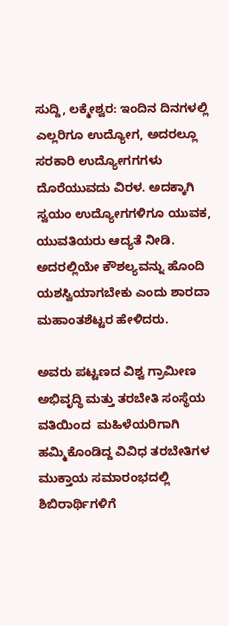ಸುದ್ದಿ, ಲಕ್ಮೇಶ್ವರ: ಇಂದಿನ ದಿನಗಳಲ್ಲಿ ಎಲ್ಲರಿಗೂ ಉದ್ಯೋಗ, ಅದರಲ್ಲೂ ಸರಕಾರಿ ಉದ್ಯೋಗಗಗಳು ದೊರೆಯುವದು ವಿರಳ. ಅದಕ್ಕಾಗಿ ಸ್ವಯಂ ಉದ್ಯೋಗಗಳಿಗೂ ಯುವಕ, ಯುವತಿಯರು ಆದ್ಯತೆ ನೀಡಿ. ಅದರಲ್ಲಿಯೇ ಕೌಶಲ್ಯವನ್ನು ಹೊಂದಿ ಯಶಸ್ವಿಯಾಗಬೇಕು ಎಂದು ಶಾರದಾ ಮಹಾಂತಶೆಟ್ಟರ ಹೇಳಿದರು.

ಅವರು ಪಟ್ಟಣದ ವಿಶ್ವ ಗ್ರಾಮೀಣ ಅಭಿವೃದ್ಧಿ ಮತ್ತು ತರಬೇತಿ ಸಂಸ್ಥೆಯ ವತಿಯಿಂದ  ಮಹಿಳೆಯರಿಗಾಗಿ ಹಮ್ಮಿಕೊಂಡಿದ್ದ ವಿವಿಧ ತರಬೇತಿಗಳ ಮುಕ್ತಾಯ ಸಮಾರಂಭದಲ್ಲಿ ಶಿಬಿರಾರ್ಥಿಗಳಿಗೆ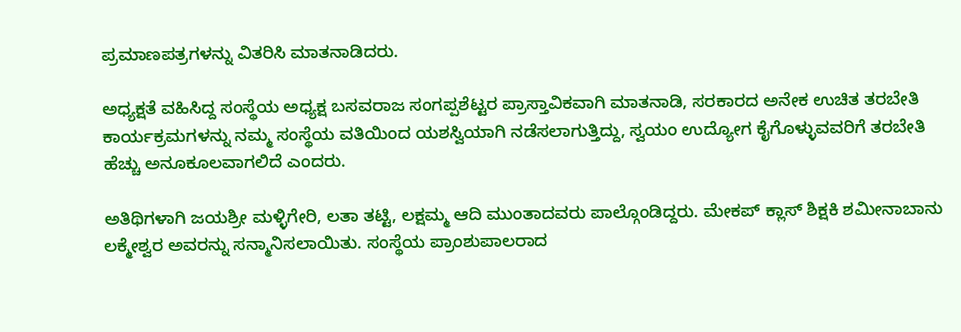ಪ್ರಮಾಣಪತ್ರಗಳನ್ನು ವಿತರಿಸಿ ಮಾತನಾಡಿದರು.

ಅಧ್ಯಕ್ಷತೆ ವಹಿಸಿದ್ದ ಸಂಸ್ಥೆಯ ಅಧ್ಯಕ್ಷ ಬಸವರಾಜ ಸಂಗಪ್ಪಶೆಟ್ಟರ ಪ್ರಾಸ್ತಾವಿಕವಾಗಿ ಮಾತನಾಡಿ, ಸರಕಾರದ ಅನೇಕ ಉಚಿತ ತರಬೇತಿ ಕಾರ್ಯಕ್ರಮಗಳನ್ನು ನಮ್ಮ ಸಂಸ್ಥೆಯ ವತಿಯಿಂದ ಯಶಸ್ವಿಯಾಗಿ ನಡೆಸಲಾಗುತ್ತಿದ್ದು, ಸ್ವಯಂ ಉದ್ಯೋಗ ಕೈಗೊಳ್ಳುವವರಿಗೆ ತರಬೇತಿ ಹೆಚ್ಚು ಅನೂಕೂಲವಾಗಲಿದೆ ಎಂದರು.

ಅತಿಥಿಗಳಾಗಿ ಜಯಶ್ರೀ ಮಳ್ಳಿಗೇರಿ, ಲತಾ ತಟ್ಟಿ, ಲಕ್ಷಮ್ಮ ಆದಿ ಮುಂತಾದವರು ಪಾಲ್ಗೊಂಡಿದ್ದರು. ಮೇಕಪ್ ಕ್ಲಾಸ್ ಶಿಕ್ಷಕಿ ಶಮೀನಾಬಾನು ಲಕ್ಮೇಶ್ವರ ಅವರನ್ನು ಸನ್ಮಾನಿಸಲಾಯಿತು. ಸಂಸ್ಥೆಯ ಪ್ರಾಂಶುಪಾಲರಾದ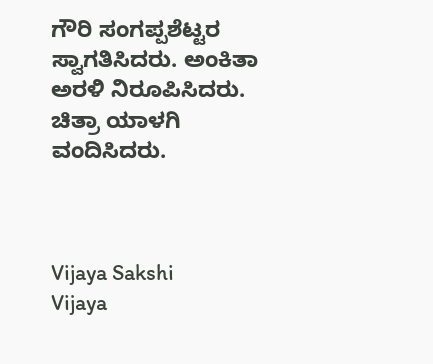ಗೌರಿ ಸಂಗಪ್ಪಶೆಟ್ಟರ ಸ್ವಾಗತಿಸಿದರು. ಅಂಕಿತಾ ಅರಳಿ ನಿರೂಪಿಸಿದರು. ಚಿತ್ರಾ ಯಾಳಗಿ ವಂದಿಸಿದರು.



Vijaya Sakshi
Vijaya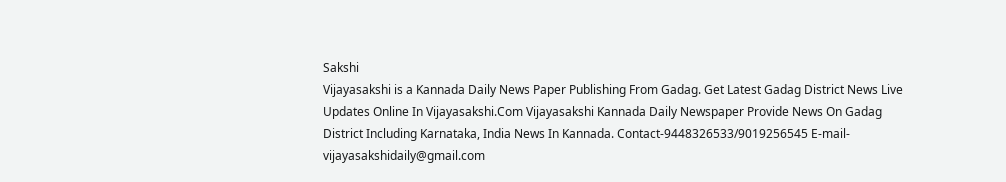Sakshi
Vijayasakshi is a Kannada Daily News Paper Publishing From Gadag. Get Latest Gadag District News Live Updates Online In Vijayasakshi.Com Vijayasakshi Kannada Daily Newspaper Provide News On Gadag District Including Karnataka, India News In Kannada. Contact-9448326533/9019256545 E-mail-vijayasakshidaily@gmail.com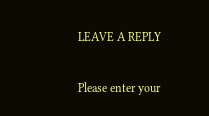LEAVE A REPLY

Please enter your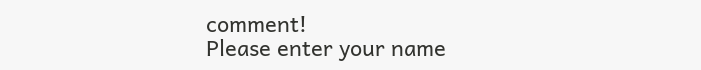comment!
Please enter your name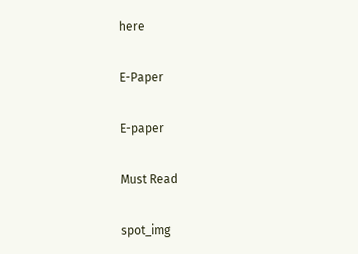here

E-Paper

E-paper

Must Read

spot_img